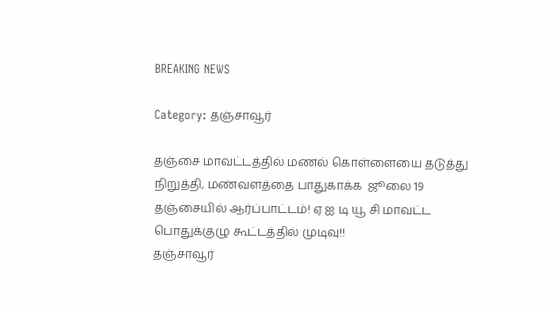BREAKING NEWS

Category: தஞ்சாவூர்

தஞ்சை மாவட்டத்தில் மணல் கொள்ளையை தடுத்து நிறுத்தி, மண்வளத்தை பாதுகாக்க  ஜூலை 19  தஞ்சையில் ஆர்ப்பாட்டம்! ஏ ஐ டி யூ சி மாவட்ட பொதுக்குழு கூட்டத்தில் முடிவு!!
தஞ்சாவூர்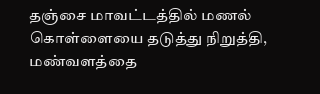தஞ்சை மாவட்டத்தில் மணல் கொள்ளையை தடுத்து நிறுத்தி, மண்வளத்தை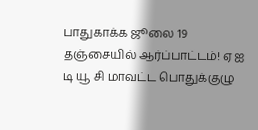பாதுகாக்க ஜூலை 19 தஞ்சையில் ஆர்ப்பாட்டம்! ஏ ஐ டி யூ சி மாவட்ட பொதுக்குழு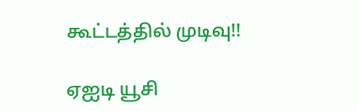கூட்டத்தில் முடிவு!!

ஏஐடி யூசி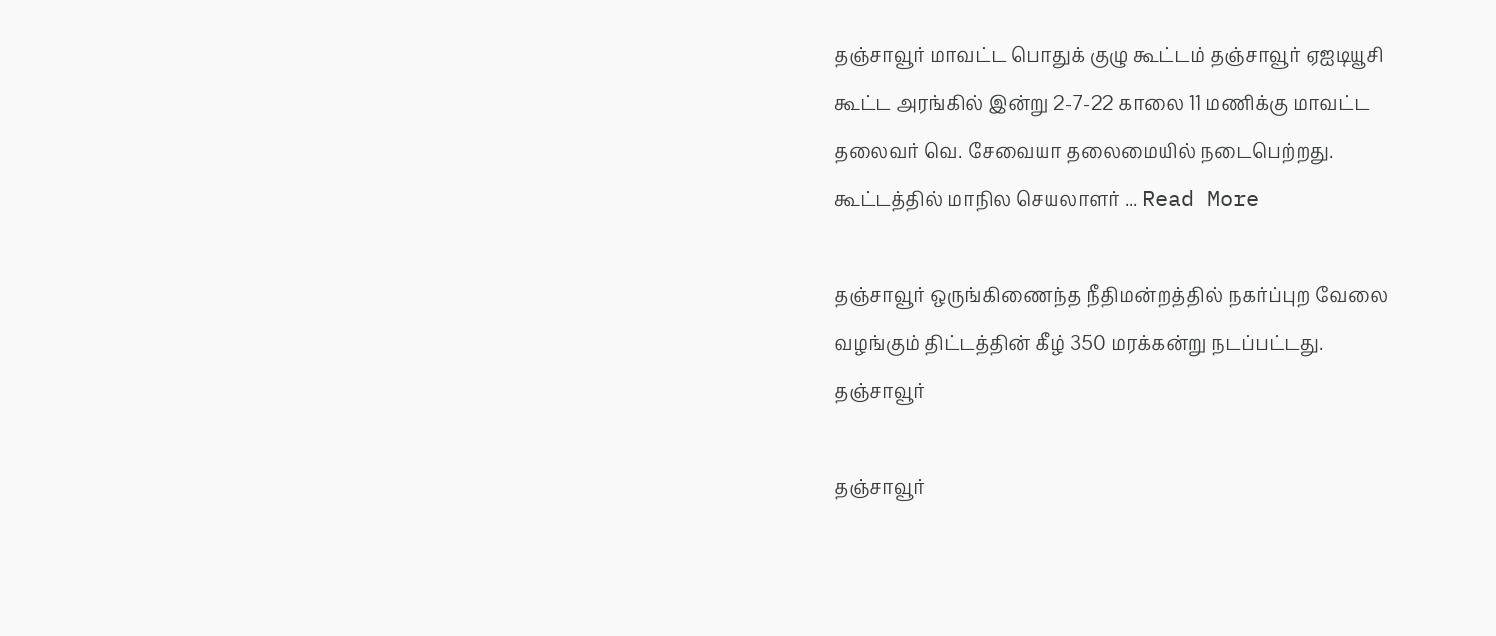தஞ்சாவூர் மாவட்ட பொதுக் குழு கூட்டம் தஞ்சாவூர் ஏஐடியூசி கூட்ட அரங்கில் இன்று 2-7-22 காலை 11 மணிக்கு மாவட்ட தலைவர் வெ. சேவையா தலைமையில் நடைபெற்றது. கூட்டத்தில் மாநில செயலாளர் ... Read More

தஞ்சாவூர் ஒருங்கிணைந்த நீதிமன்றத்தில் நகர்ப்புற வேலை வழங்கும் திட்டத்தின் கீழ் 350 மரக்கன்று நடப்பட்டது.
தஞ்சாவூர்

தஞ்சாவூர்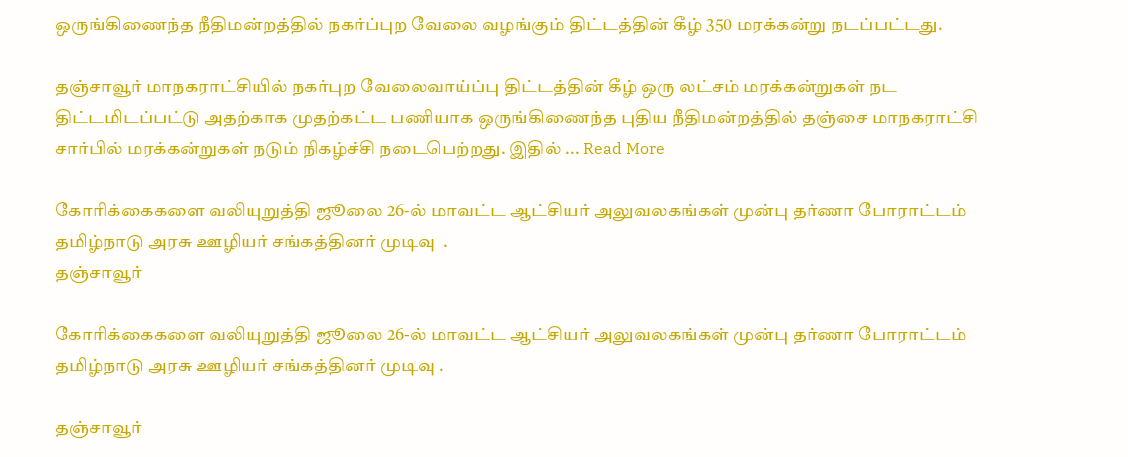ஒருங்கிணைந்த நீதிமன்றத்தில் நகர்ப்புற வேலை வழங்கும் திட்டத்தின் கீழ் 350 மரக்கன்று நடப்பட்டது.

தஞ்சாவூர் மாநகராட்சியில் நகர்புற வேலைவாய்ப்பு திட்டத்தின் கீழ் ஒரு லட்சம் மரக்கன்றுகள் நட திட்டமிடப்பட்டு அதற்காக முதற்கட்ட பணியாக ஒருங்கிணைந்த புதிய நீதிமன்றத்தில் தஞ்சை மாநகராட்சி சார்பில் மரக்கன்றுகள் நடும் நிகழ்ச்சி நடைபெற்றது. இதில் ... Read More

கோரிக்கைகளை வலியுறுத்தி ஜூலை 26-ல் மாவட்ட ஆட்சியர் அலுவலகங்கள் முன்பு தர்ணா போராட்டம் தமிழ்நாடு அரசு ஊழியர் சங்கத்தினர் முடிவு  .
தஞ்சாவூர்

கோரிக்கைகளை வலியுறுத்தி ஜூலை 26-ல் மாவட்ட ஆட்சியர் அலுவலகங்கள் முன்பு தர்ணா போராட்டம் தமிழ்நாடு அரசு ஊழியர் சங்கத்தினர் முடிவு .

தஞ்சாவூர்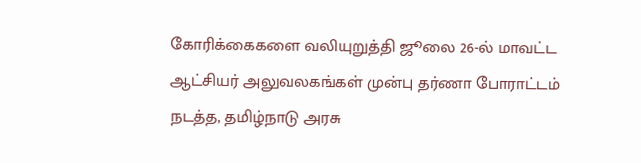கோரிக்கைகளை வலியுறுத்தி ஜூலை 26-ல் மாவட்ட ஆட்சியர் அலுவலகங்கள் முன்பு தர்ணா போராட்டம் நடத்த, தமிழ்நாடு அரசு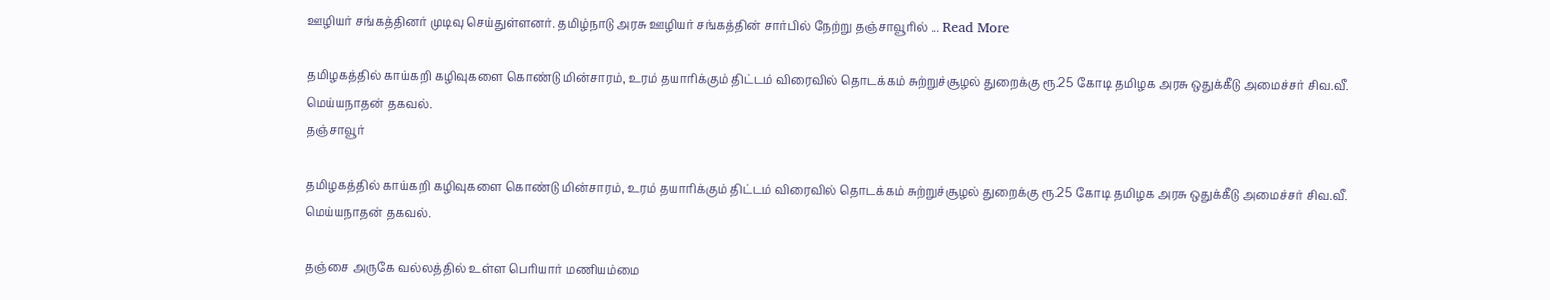ஊழியர் சங்கத்தினர் முடிவு செய்துள்ளனர். தமிழ்நாடு அரசு ஊழியர் சங்கத்தின் சார்பில் நேற்று தஞ்சாவூரில் ... Read More

தமிழகத்தில் காய்கறி கழிவுகளை கொண்டு மின்சாரம், உரம் தயாரிக்கும் திட்டம் விரைவில் தொடக்கம் சுற்றுச்சூழல் துறைக்கு ரூ.25 கோடி தமிழக அரசு ஒதுக்கீடு அமைச்சர் சிவ.வீ. மெய்யநாதன் தகவல்.
தஞ்சாவூர்

தமிழகத்தில் காய்கறி கழிவுகளை கொண்டு மின்சாரம், உரம் தயாரிக்கும் திட்டம் விரைவில் தொடக்கம் சுற்றுச்சூழல் துறைக்கு ரூ.25 கோடி தமிழக அரசு ஒதுக்கீடு அமைச்சர் சிவ.வீ. மெய்யநாதன் தகவல்.

தஞ்சை அருகே வல்லத்தில் உள்ள பெரியார் மணியம்மை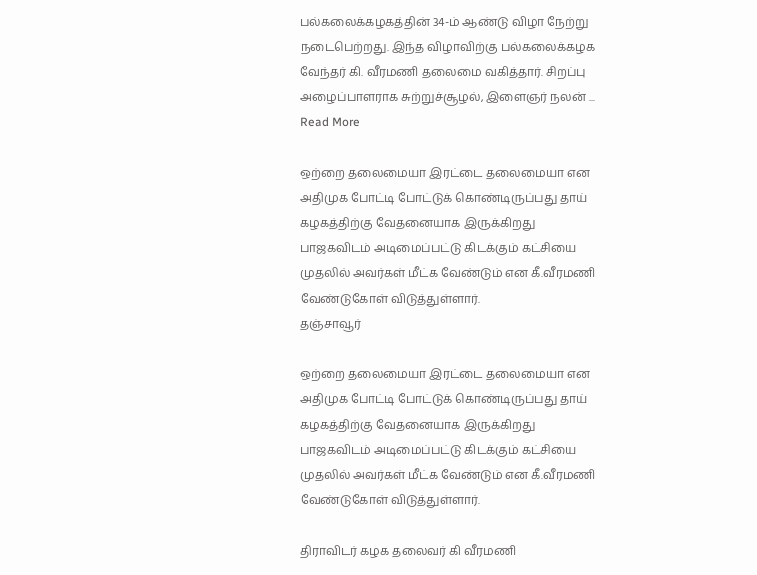பல்கலைக்கழகத்தின் 34-ம் ஆண்டு விழா நேற்று நடைபெற்றது. இந்த விழாவிற்கு பல்கலைக்கழக வேந்தர் கி. வீரமணி தலைமை வகித்தார். சிறப்பு அழைப்பாளராக சுற்றுச்சூழல், இளைஞர் நலன் ... Read More

ஒற்றை தலைமையா இரட்டை தலைமையா என அதிமுக போட்டி போட்டுக் கொண்டிருப்பது தாய் கழகத்திற்கு வேதனையாக இருக்கிறது பாஜகவிடம் அடிமைப்பட்டு கிடக்கும் கட்சியை முதலில் அவர்கள் மீட்க வேண்டும் என கீ.வீரமணி வேண்டுகோள் விடுத்துள்ளார்.
தஞ்சாவூர்

ஒற்றை தலைமையா இரட்டை தலைமையா என அதிமுக போட்டி போட்டுக் கொண்டிருப்பது தாய் கழகத்திற்கு வேதனையாக இருக்கிறது பாஜகவிடம் அடிமைப்பட்டு கிடக்கும் கட்சியை முதலில் அவர்கள் மீட்க வேண்டும் என கீ.வீரமணி வேண்டுகோள் விடுத்துள்ளார்.

திராவிடர் கழக தலைவர் கி வீரமணி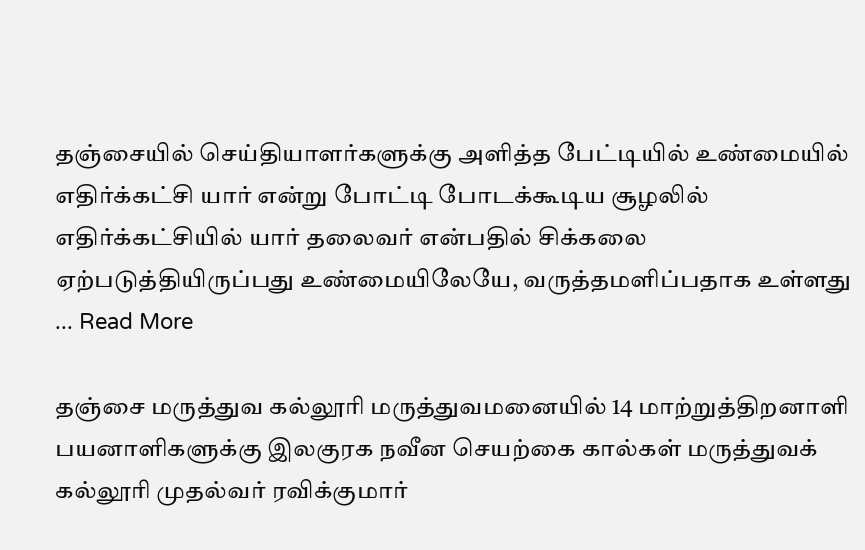தஞ்சையில் செய்தியாளர்களுக்கு அளித்த பேட்டியில் உண்மையில் எதிர்க்கட்சி யார் என்று போட்டி போடக்கூடிய சூழலில் எதிர்க்கட்சியில் யார் தலைவர் என்பதில் சிக்கலை ஏற்படுத்தியிருப்பது உண்மையிலேயே, வருத்தமளிப்பதாக உள்ளது ... Read More

தஞ்சை மருத்துவ கல்லூரி மருத்துவமனையில் 14 மாற்றுத்திறனாளி பயனாளிகளுக்கு இலகுரக நவீன செயற்கை கால்கள் மருத்துவக் கல்லூரி முதல்வர் ரவிக்குமார்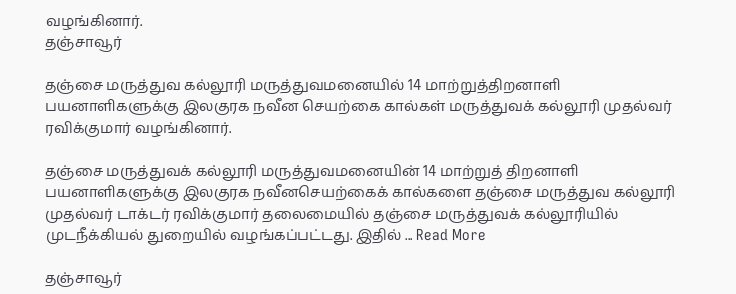வழங்கினார்.
தஞ்சாவூர்

தஞ்சை மருத்துவ கல்லூரி மருத்துவமனையில் 14 மாற்றுத்திறனாளி பயனாளிகளுக்கு இலகுரக நவீன செயற்கை கால்கள் மருத்துவக் கல்லூரி முதல்வர் ரவிக்குமார் வழங்கினார்.

தஞ்சை மருத்துவக் கல்லூரி மருத்துவமனையின் 14 மாற்றுத் திறனாளி பயனாளிகளுக்கு இலகுரக நவீனசெயற்கைக் கால்களை தஞ்சை மருத்துவ கல்லூரி முதல்வர் டாக்டர் ரவிக்குமார் தலைமையில் தஞ்சை மருத்துவக் கல்லூரியில் முடநீக்கியல் துறையில் வழங்கப்பட்டது. இதில்‌ ... Read More

தஞ்சாவூர்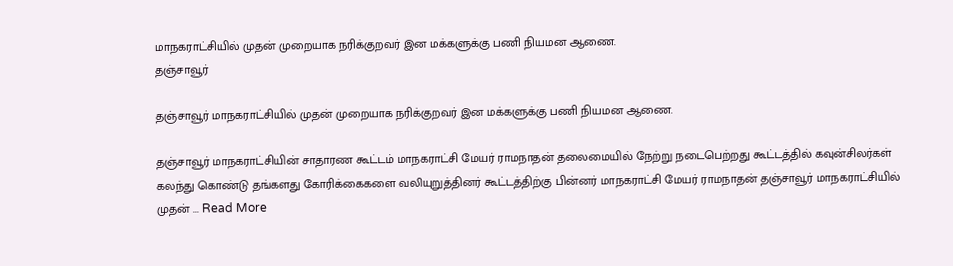மாநகராட்சியில் முதன் முறையாக நரிக்குறவர் இன மக்களுக்கு பணி நியமன ஆணை.
தஞ்சாவூர்

தஞ்சாவூர் மாநகராட்சியில் முதன் முறையாக நரிக்குறவர் இன மக்களுக்கு பணி நியமன ஆணை.

தஞ்சாவூர் மாநகராட்சியின் சாதாரண கூட்டம் மாநகராட்சி மேயர் ராமநாதன் தலைமையில் நேற்று நடைபெற்றது கூட்டத்தில் கவுன்சிலர்கள் கலந்து கொண்டு தங்களது கோரிக்கைகளை வலியுறுத்தினர் கூட்டத்திற்கு பின்னர் மாநகராட்சி மேயர் ராமநாதன் தஞ்சாவூர் மாநகராட்சியில் முதன் ... Read More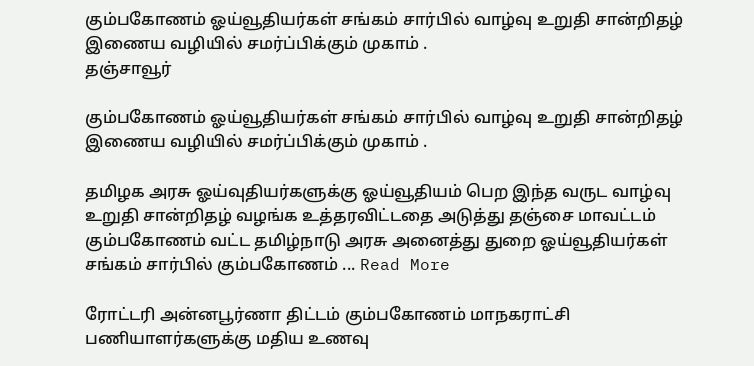கும்பகோணம் ஓய்வூதியர்கள் சங்கம் சார்பில் வாழ்வு உறுதி சான்றிதழ் இணைய வழியில் சமர்ப்பிக்கும் முகாம் .
தஞ்சாவூர்

கும்பகோணம் ஓய்வூதியர்கள் சங்கம் சார்பில் வாழ்வு உறுதி சான்றிதழ் இணைய வழியில் சமர்ப்பிக்கும் முகாம் .

தமிழக அரசு ஓய்வுதியர்களுக்கு ஓய்வூதியம் பெற இந்த வருட வாழ்வு உறுதி சான்றிதழ் வழங்க உத்தரவிட்டதை அடுத்து தஞ்சை மாவட்டம் கும்பகோணம் வட்ட தமிழ்நாடு அரசு அனைத்து துறை ஓய்வூதியர்கள் சங்கம் சார்பில் கும்பகோணம் ... Read More

ரோட்டரி அன்னபூர்ணா திட்டம் கும்பகோணம் மாநகராட்சி  பணியாளர்களுக்கு மதிய உணவு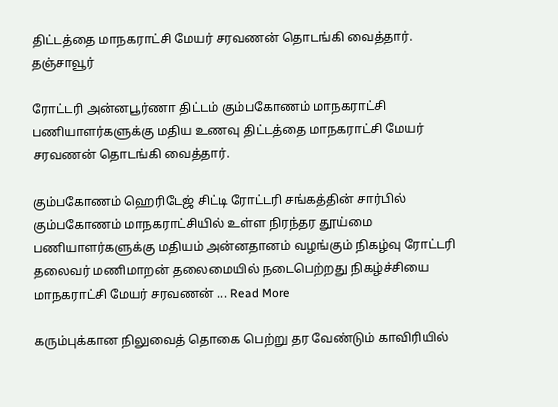திட்டத்தை மாநகராட்சி மேயர் சரவணன் தொடங்கி வைத்தார்.
தஞ்சாவூர்

ரோட்டரி அன்னபூர்ணா திட்டம் கும்பகோணம் மாநகராட்சி பணியாளர்களுக்கு மதிய உணவு திட்டத்தை மாநகராட்சி மேயர் சரவணன் தொடங்கி வைத்தார்.

கும்பகோணம் ஹெரிடேஜ் சிட்டி ரோட்டரி சங்கத்தின் சார்பில் கும்பகோணம் மாநகராட்சியில் உள்ள நிரந்தர தூய்மை பணியாளர்களுக்கு மதியம் அன்னதானம் வழங்கும் நிகழ்வு ரோட்டரி தலைவர் மணிமாறன் தலைமையில் நடைபெற்றது நிகழ்ச்சியை மாநகராட்சி மேயர் சரவணன் ... Read More

கரும்புக்கான நிலுவைத் தொகை பெற்று தர வேண்டும் காவிரியில்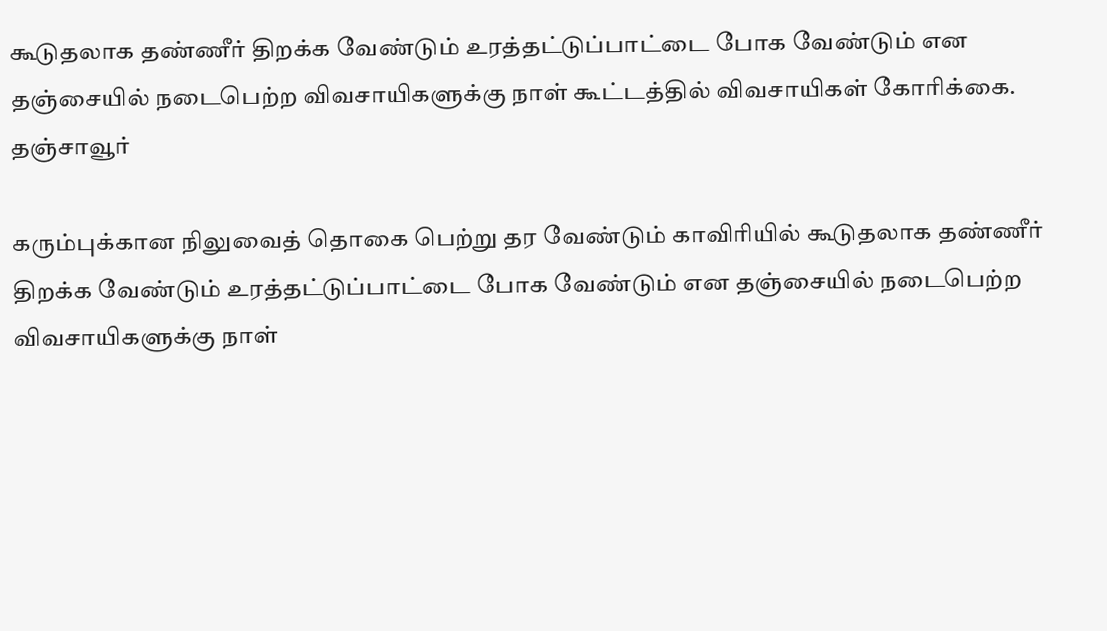கூடுதலாக தண்ணீர் திறக்க வேண்டும் உரத்தட்டுப்பாட்டை போக வேண்டும் என தஞ்சையில் நடைபெற்ற விவசாயிகளுக்கு நாள் கூட்டத்தில் விவசாயிகள் கோரிக்கை.
தஞ்சாவூர்

கரும்புக்கான நிலுவைத் தொகை பெற்று தர வேண்டும் காவிரியில் கூடுதலாக தண்ணீர் திறக்க வேண்டும் உரத்தட்டுப்பாட்டை போக வேண்டும் என தஞ்சையில் நடைபெற்ற விவசாயிகளுக்கு நாள்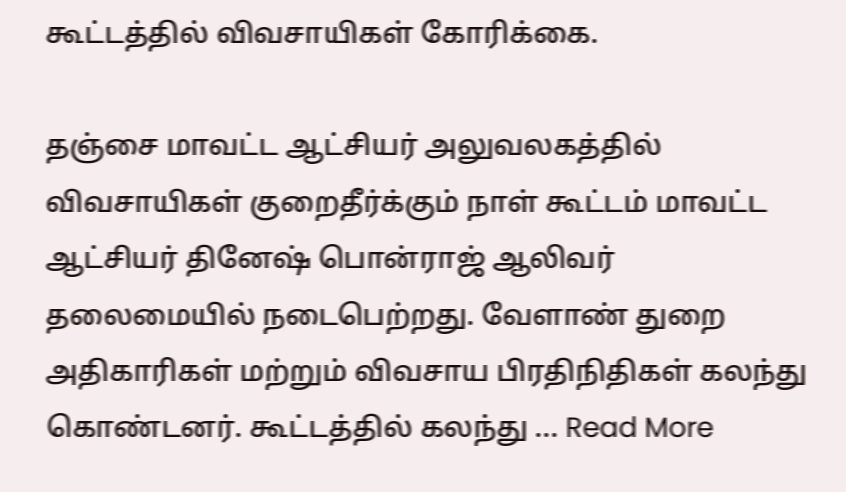கூட்டத்தில் விவசாயிகள் கோரிக்கை.

தஞ்சை மாவட்ட ஆட்சியர் அலுவலகத்தில் விவசாயிகள் குறைதீர்க்கும் நாள் கூட்டம் மாவட்ட ஆட்சியர் தினேஷ் பொன்ராஜ் ஆலிவர் தலைமையில் நடைபெற்றது. வேளாண் துறை அதிகாரிகள் மற்றும் விவசாய பிரதிநிதிகள் கலந்து கொண்டனர். கூட்டத்தில் கலந்து ... Read More